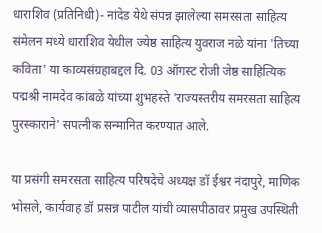धाराशिव (प्रतिनिधी)- नांदेड येथे संपन्न झालेल्या समरसता साहित्य संमेलन मध्ये धाराशिव येथील ज्येष्ठ साहित्य युवराज नळे यांना 'तिच्या कविता' या काव्यसंग्रहाबद्दल दि. 03 ऑगस्ट रोजी जेष्ठ साहित्यिक पद्मश्री नामदेव कांबळे यांच्या शुभहस्ते 'राज्यस्तरीय समरसता साहित्य पुरस्काराने' सपत्नीक सन्मानित करण्यात आले.

या प्रसंगी समरसता साहित्य परिषदेचे अध्यक्ष डॉ ईश्वर नंदापुरे, माणिक भोसले, कार्यवाह डॉ प्रसन्न पाटील यांची व्यासपीठावर प्रमुख उपस्थिती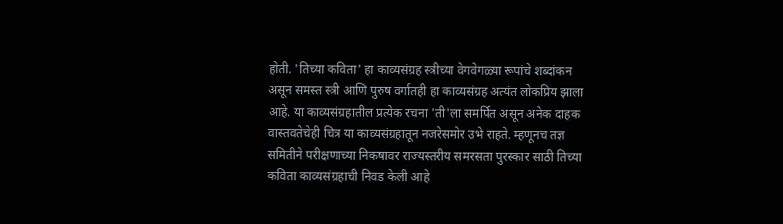होती. 'तिच्या कविता' हा काव्यसंग्रह स्त्रीच्या वेगवेगळ्या रूपांचे शब्दांकन असून समस्त स्त्री आणि पुरुष वर्गातही हा काव्यसंग्रह अत्यंत लोकप्रिय झाला आहे. या काव्यसंग्रहातील प्रत्येक रचना 'ती'ला समर्पित असून अनेक दाहक वास्तवतेचेही चित्र या काव्यसंग्रहातून नजरेसमोर उभे राहते. म्हणूनच तज्ञ समितीने परीक्षणाच्या निकषावर राज्यस्तरीय समरसता पुरस्कार साठी तिच्या कविता काव्यसंग्रहाची निवड केली आहे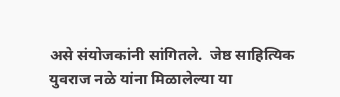असे संयोजकांनी सांगितले.  जेष्ठ साहित्यिक युवराज नळे यांना मिळालेल्या या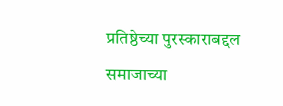प्रतिष्ठेच्या पुरस्काराबद्दल समाजाच्या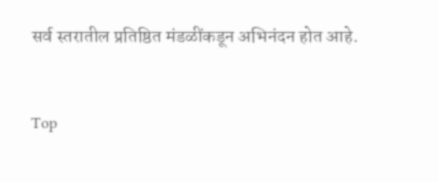सर्व स्तरातील प्रतिष्ठित मंडळींकडून अभिनंदन होत आहे.


Top